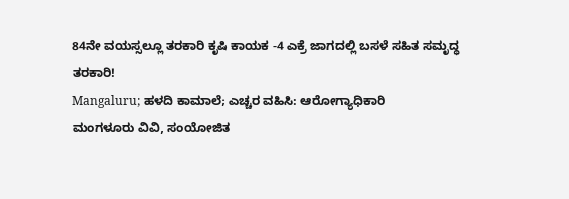84ನೇ ವಯಸ್ಸಲ್ಲೂ ತರಕಾರಿ ಕೃಷಿ ಕಾಯಕ -4 ಎಕ್ರೆ ಜಾಗದಲ್ಲಿ ಬಸಳೆ ಸಹಿತ ಸಮೃದ್ಧ ತರಕಾರಿ!
Mangaluru; ಹಳದಿ ಕಾಮಾಲೆ; ಎಚ್ಚರ ವಹಿಸಿ: ಆರೋಗ್ಯಾಧಿಕಾರಿ
ಮಂಗಳೂರು ವಿವಿ, ಸಂಯೋಜಿತ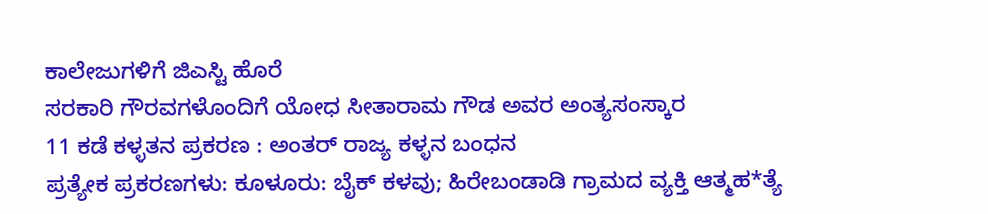ಕಾಲೇಜುಗಳಿಗೆ ಜಿಎಸ್ಟಿ ಹೊರೆ
ಸರಕಾರಿ ಗೌರವಗಳೊಂದಿಗೆ ಯೋಧ ಸೀತಾರಾಮ ಗೌಡ ಅವರ ಅಂತ್ಯಸಂಸ್ಕಾರ
11 ಕಡೆ ಕಳ್ಳತನ ಪ್ರಕರಣ : ಅಂತರ್ ರಾಜ್ಯ ಕಳ್ಳನ ಬಂಧನ
ಪ್ರತ್ಯೇಕ ಪ್ರಕರಣಗಳು: ಕೂಳೂರು: ಬೈಕ್ ಕಳವು; ಹಿರೇಬಂಡಾಡಿ ಗ್ರಾಮದ ವ್ಯಕ್ತಿ ಆತ್ಮಹ*ತ್ಯೆ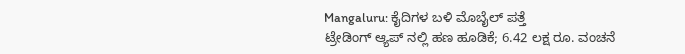Mangaluru: ಕೈದಿಗಳ ಬಳಿ ಮೊಬೈಲ್ ಪತ್ತೆ
ಟ್ರೇಡಿಂಗ್ ಆ್ಯಪ್ ನಲ್ಲಿ ಹಣ ಹೂಡಿಕೆ; 6.42 ಲಕ್ಷ ರೂ. ವಂಚನೆ